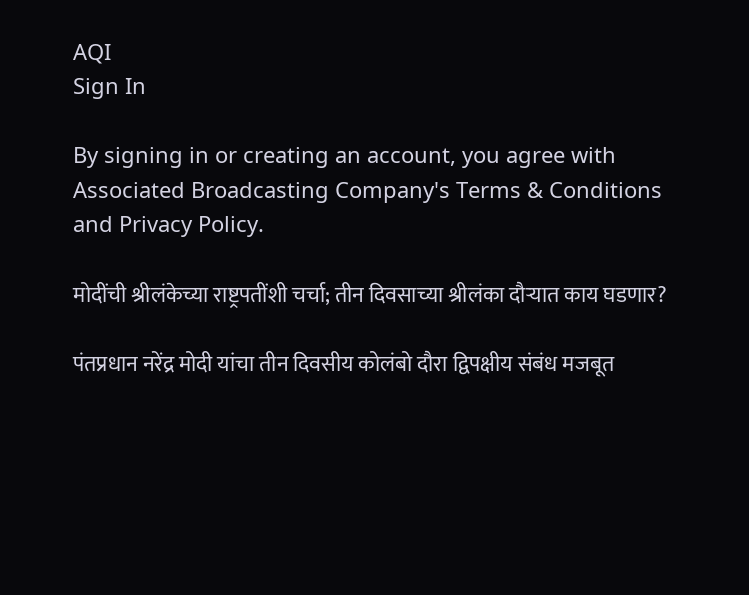AQI
Sign In

By signing in or creating an account, you agree with Associated Broadcasting Company's Terms & Conditions and Privacy Policy.

मोदींची श्रीलंकेच्या राष्ट्रपतींशी चर्चा; तीन दिवसाच्या श्रीलंका दौऱ्यात काय घडणार?

पंतप्रधान नरेंद्र मोदी यांचा तीन दिवसीय कोलंबो दौरा द्विपक्षीय संबंध मजबूत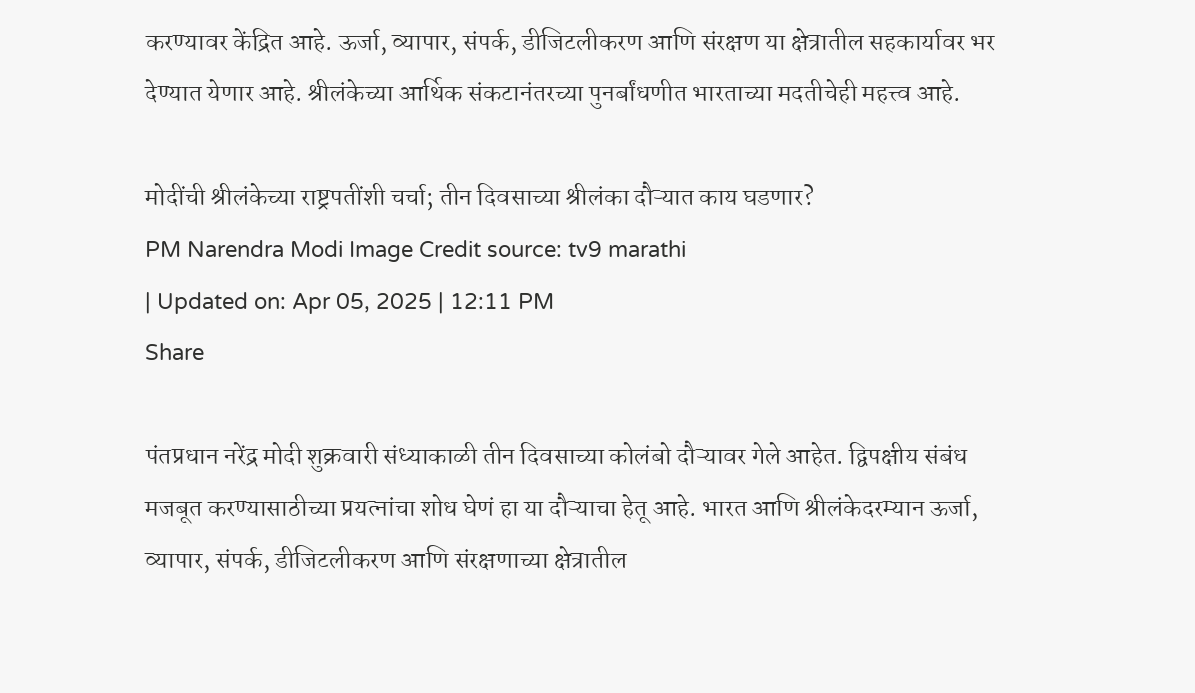करण्यावर केंद्रित आहे. ऊर्जा, व्यापार, संपर्क, डीजिटलीकरण आणि संरक्षण या क्षेत्रातील सहकार्यावर भर देण्यात येणार आहे. श्रीलंकेच्या आर्थिक संकटानंतरच्या पुनर्बांधणीत भारताच्या मदतीचेही महत्त्व आहे.

मोदींची श्रीलंकेच्या राष्ट्रपतींशी चर्चा; तीन दिवसाच्या श्रीलंका दौऱ्यात काय घडणार?
PM Narendra Modi Image Credit source: tv9 marathi
| Updated on: Apr 05, 2025 | 12:11 PM
Share

पंतप्रधान नरेंद्र मोदी शुक्रवारी संध्याकाळी तीन दिवसाच्या कोलंबो दौऱ्यावर गेले आहेत. द्विपक्षीय संबंध मजबूत करण्यासाठीच्या प्रयत्नांचा शोध घेणं हा या दौऱ्याचा हेतू आहे. भारत आणि श्रीलंकेदरम्यान ऊर्जा, व्यापार, संपर्क, डीजिटलीकरण आणि संरक्षणाच्या क्षेत्रातील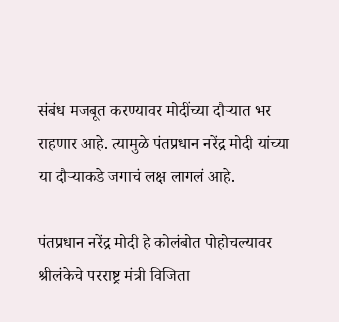संबंध मजबूत करण्यावर मोदींच्या दौऱ्यात भर राहणार आहे. त्यामुळे पंतप्रधान नरेंद्र मोदी यांच्या या दौऱ्याकडे जगाचं लक्ष लागलं आहे.

पंतप्रधान नरेंद्र मोदी हे कोलंबोत पोहोचल्यावर श्रीलंकेचे परराष्ट्र मंत्री विजिता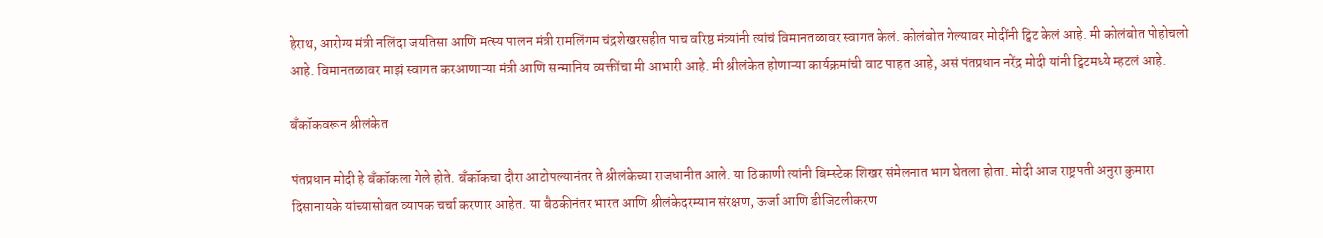हेराथ, आरोग्य मंत्री नलिंदा जयतिसा आणि मत्स्य पालन मंत्री रामलिंगम चंद्रशेखरसहीत पाच वरिष्ठ मंत्र्यांनी त्यांचं विमानतळावर स्वागत केलं. कोलंबोत गेल्यावर मोदींनी ट्विट केलं आहे. मी कोलंबोत पोहोचलो आहे. विमानतळावर माझं स्वागत करआणाऱ्या मंत्री आणि सन्मानिय व्यक्तींचा मी आभारी आहे. मी श्रीलंकेत होणाऱ्या कार्यक्रमांची वाट पाहत आहे, असं पंतप्रधान नरेंद्र मोदी यांनी ट्विटमध्ये म्हटलं आहे.

बँकॉकवरून श्रीलंकेत

पंतप्रधान मोदी हे बँकॉकला गेले होते. बँकॉकचा दौरा आटोपल्यानंतर ते श्रीलंकेच्या राजधानीत आले. या ठिकाणी त्यांनी बिम्स्टेक शिखर संमेलनात भाग घेतला होता. मोदी आज राष्ट्रपती अनुरा कुमारा दिसानायके यांच्यासोबत व्यापक चर्चा करणार आहेत. या बैठकीनंतर भारत आणि श्रीलंकेदरम्यान संरक्षण, ऊर्जा आणि डीजिटलीकरण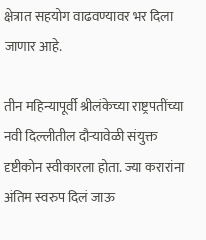क्षेत्रात सहयोग वाढवण्यावर भर दिला जाणार आहे.

तीन महिन्यापूर्वी श्रीलंकेच्या राष्ट्रपतींच्या नवी दिल्लीतील दौऱ्यावेळी संयुक्त दृष्टीकोन स्वीकारला होता. ज्या करारांना अंतिम स्वरुप दिलं जाऊ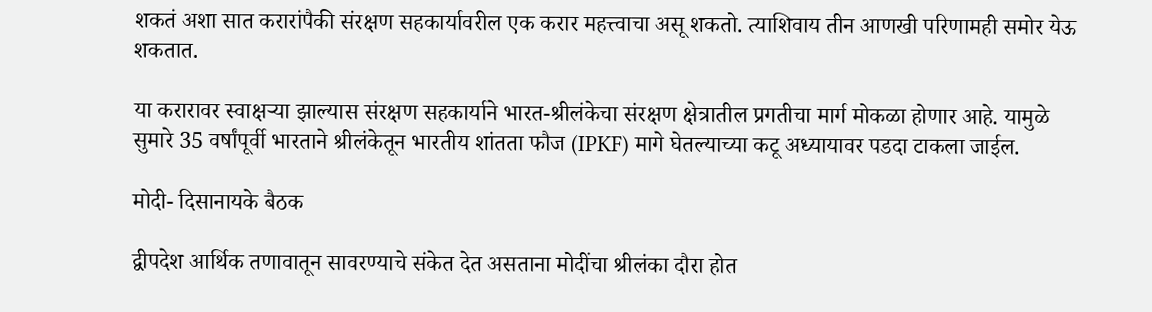शकतं अशा सात करारांपैकी संरक्षण सहकार्यावरील एक करार महत्त्वाचा असू शकतो. त्याशिवाय तीन आणखी परिणामही समोर येऊ शकतात.

या करारावर स्वाक्षऱ्या झाल्यास संरक्षण सहकार्याने भारत-श्रीलंकेचा संरक्षण क्षेत्रातील प्रगतीचा मार्ग मोकळा होणार आहे. यामुळे सुमारे 35 वर्षांपूर्वी भारताने श्रीलंकेतून भारतीय शांतता फौज (IPKF) मागे घेतल्याच्या कटू अध्यायावर पडदा टाकला जाईल.

मोदी- दिसानायके बैठक

द्वीपदेश आर्थिक तणावातून सावरण्याचे संकेत देत असताना मोदींचा श्रीलंका दौरा होत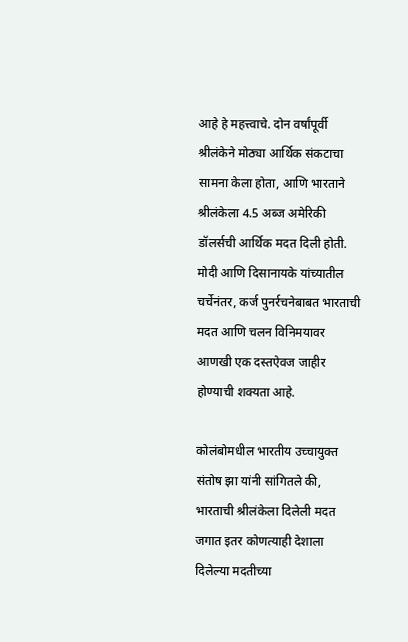आहे हे महत्त्वाचे. दोन वर्षांपूर्वी श्रीलंकेने मोठ्या आर्थिक संकटाचा सामना केला होता, आणि भारताने श्रीलंकेला 4.5 अब्ज अमेरिकी डॉलर्सची आर्थिक मदत दिली होती. मोदी आणि दिसानायके यांच्यातील चर्चेनंतर, कर्ज पुनर्रचनेबाबत भारताची मदत आणि चलन विनिमयावर आणखी एक दस्तऐवज जाहीर होण्याची शक्यता आहे.

कोलंबोमधील भारतीय उच्चायुक्त संतोष झा यांनी सांगितले की, भारताची श्रीलंकेला दिलेली मदत जगात इतर कोणत्याही देशाला दिलेल्या मदतीच्या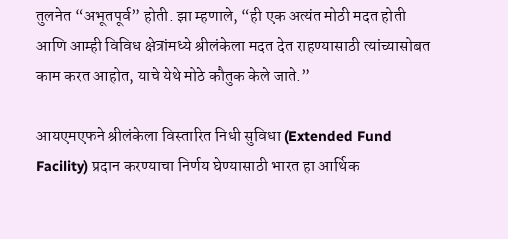तुलनेत “अभूतपूर्व” होती. झा म्हणाले, “ही एक अत्यंत मोठी मदत होती आणि आम्ही विविध क्षेत्रांमध्ये श्रीलंकेला मदत देत राहण्यासाठी त्यांच्यासोबत काम करत आहोत, याचे येथे मोठे कौतुक केले जाते.”

आयएमएफने श्रीलंकेला विस्तारित निधी सुविधा (Extended Fund Facility) प्रदान करण्याचा निर्णय घेण्यासाठी भारत हा आर्थिक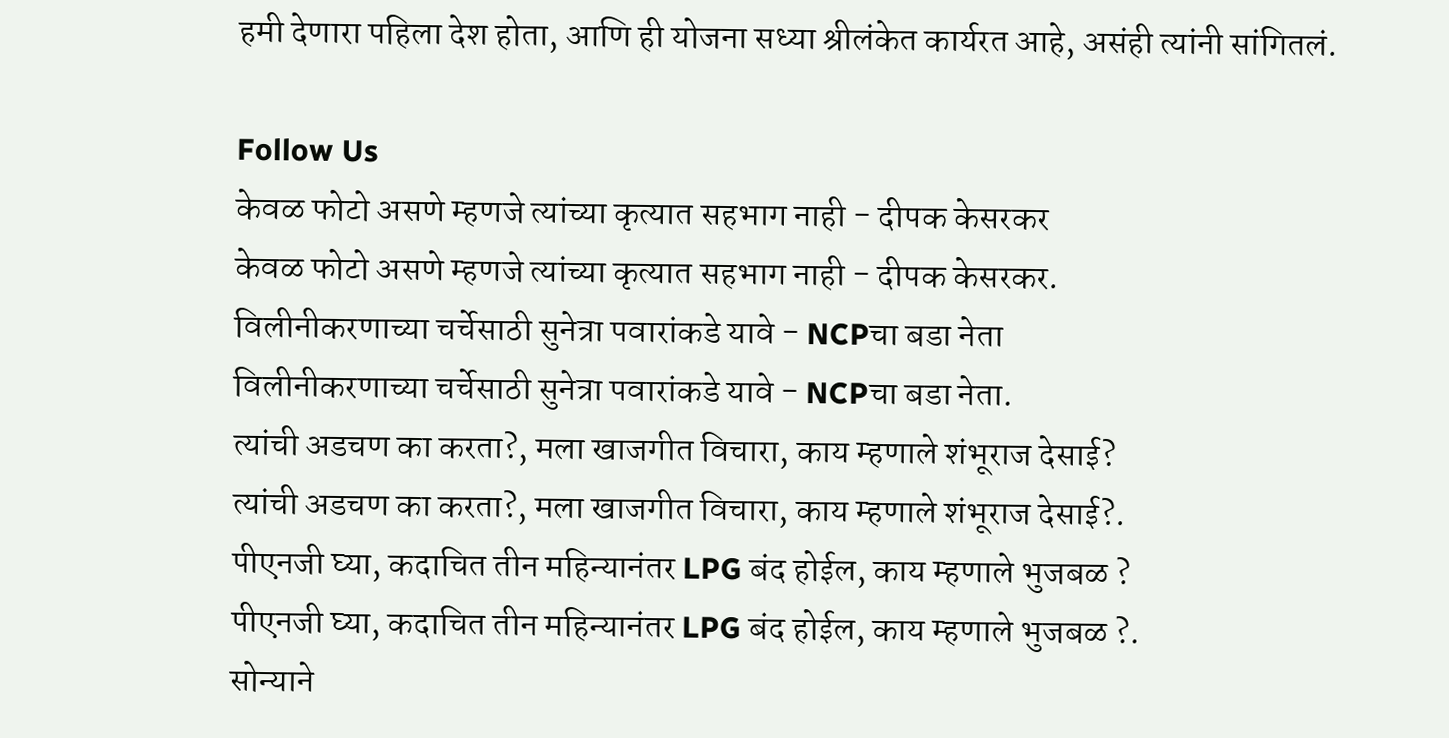हमी देणारा पहिला देश होता, आणि ही योजना सध्या श्रीलंकेत कार्यरत आहे, असंही त्यांनी सांगितलं.

Follow Us
केवळ फोटो असणे म्हणजे त्यांच्या कृत्यात सहभाग नाही - दीपक केसरकर
केवळ फोटो असणे म्हणजे त्यांच्या कृत्यात सहभाग नाही - दीपक केसरकर.
विलीनीकरणाच्या चर्चेसाठी सुनेत्रा पवारांकडे यावे - NCPचा बडा नेता
विलीनीकरणाच्या चर्चेसाठी सुनेत्रा पवारांकडे यावे - NCPचा बडा नेता.
त्यांची अडचण का करता?, मला खाजगीत विचारा, काय म्हणाले शंभूराज देसाई?
त्यांची अडचण का करता?, मला खाजगीत विचारा, काय म्हणाले शंभूराज देसाई?.
पीएनजी घ्या, कदाचित तीन महिन्यानंतर LPG बंद होईल, काय म्हणाले भुजबळ ?
पीएनजी घ्या, कदाचित तीन महिन्यानंतर LPG बंद होईल, काय म्हणाले भुजबळ ?.
सोन्याने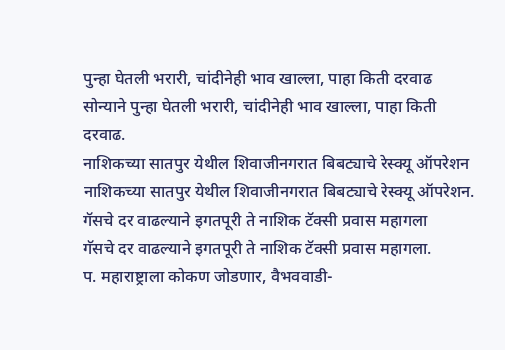पुन्हा घेतली भरारी, चांदीनेही भाव खाल्ला, पाहा किती दरवाढ
सोन्याने पुन्हा घेतली भरारी, चांदीनेही भाव खाल्ला, पाहा किती दरवाढ.
नाशिकच्या सातपुर येथील शिवाजीनगरात बिबट्याचे रेस्क्यू ऑपरेशन
नाशिकच्या सातपुर येथील शिवाजीनगरात बिबट्याचे रेस्क्यू ऑपरेशन.
गॅसचे दर वाढल्याने इगतपूरी ते नाशिक टॅक्सी प्रवास महागला
गॅसचे दर वाढल्याने इगतपूरी ते नाशिक टॅक्सी प्रवास महागला.
प. महाराष्ट्राला कोकण जोडणार, वैभववाडी-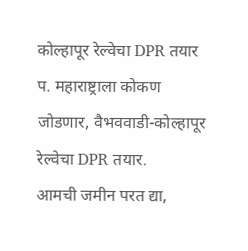कोल्हापूर रेल्वेचा DPR तयार
प. महाराष्ट्राला कोकण जोडणार, वैभववाडी-कोल्हापूर रेल्वेचा DPR तयार.
आमची जमीन परत द्या,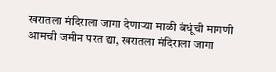खरातला मंदिराला जागा देणाऱ्या माळी बंधूंची मागणी
आमची जमीन परत द्या, खरातला मंदिराला जागा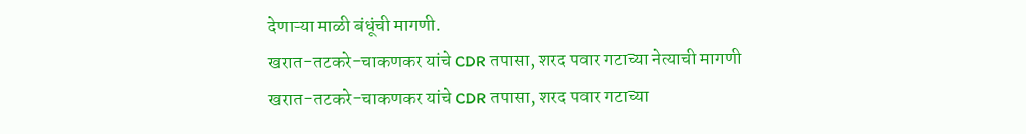देणाऱ्या माळी बंधूंची मागणी.
खरात-तटकरे-चाकणकर यांचे CDR तपासा, शरद पवार गटाच्या नेत्याची मागणी
खरात-तटकरे-चाकणकर यांचे CDR तपासा, शरद पवार गटाच्या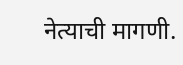नेत्याची मागणी.